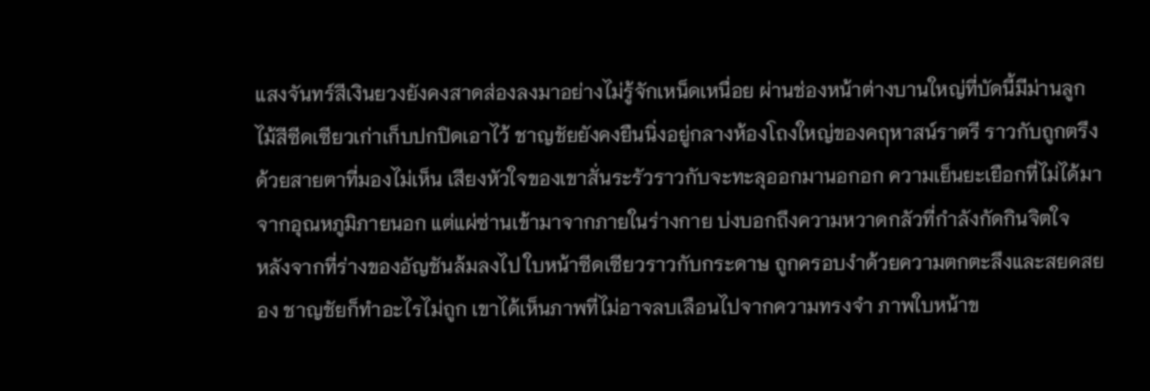แสงจันทร์สีเงินยวงยังคงสาดส่องลงมาอย่างไม่รู้จักเหน็ดเหนื่อย ผ่านช่องหน้าต่างบานใหญ่ที่บัดนี้มีม่านลูกไม้สีซีดเซียวเก่าเก็บปกปิดเอาไว้ ชาญชัยยังคงยืนนิ่งอยู่กลางห้องโถงใหญ่ของคฤหาสน์ราตรี ราวกับถูกตรึงด้วยสายตาที่มองไม่เห็น เสียงหัวใจของเขาสั่นระรัวราวกับจะทะลุออกมานอกอก ความเย็นยะเยือกที่ไม่ได้มาจากอุณหภูมิภายนอก แต่แผ่ซ่านเข้ามาจากภายในร่างกาย บ่งบอกถึงความหวาดกลัวที่กำลังกัดกินจิตใจ
หลังจากที่ร่างของอัญชันล้มลงไป ใบหน้าซีดเซียวราวกับกระดาษ ถูกครอบงำด้วยความตกตะลึงและสยดสยอง ชาญชัยก็ทำอะไรไม่ถูก เขาได้เห็นภาพที่ไม่อาจลบเลือนไปจากความทรงจำ ภาพใบหน้าข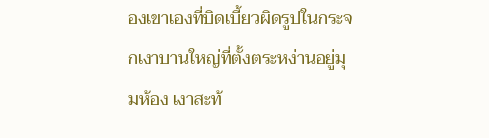องเขาเองที่บิดเบี้ยวผิดรูปในกระจกเงาบานใหญ่ที่ตั้งตระหง่านอยู่มุมห้อง เงาสะท้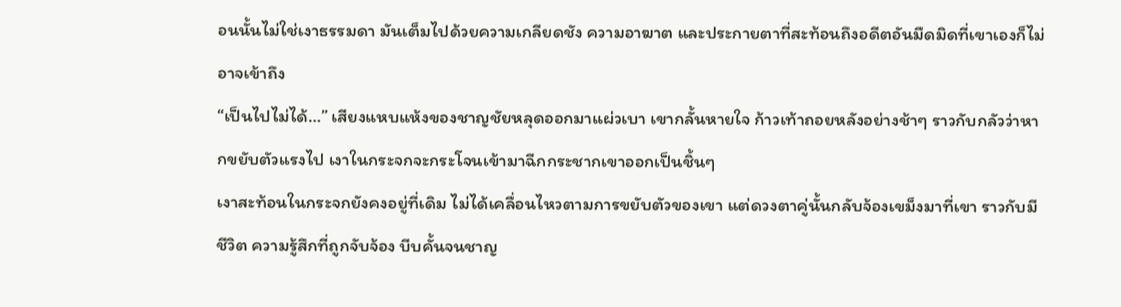อนนั้นไม่ใช่เงาธรรมดา มันเต็มไปด้วยความเกลียดชัง ความอาฆาต และประกายตาที่สะท้อนถึงอดีตอันมืดมิดที่เขาเองก็ไม่อาจเข้าถึง
“เป็นไปไม่ได้…” เสียงแหบแห้งของชาญชัยหลุดออกมาแผ่วเบา เขากลั้นหายใจ ก้าวเท้าถอยหลังอย่างช้าๆ ราวกับกลัวว่าหากขยับตัวแรงไป เงาในกระจกจะกระโจนเข้ามาฉีกกระชากเขาออกเป็นชิ้นๆ
เงาสะท้อนในกระจกยังคงอยู่ที่เดิม ไม่ได้เคลื่อนไหวตามการขยับตัวของเขา แต่ดวงตาคู่นั้นกลับจ้องเขม็งมาที่เขา ราวกับมีชีวิต ความรู้สึกที่ถูกจับจ้อง บีบคั้นจนชาญ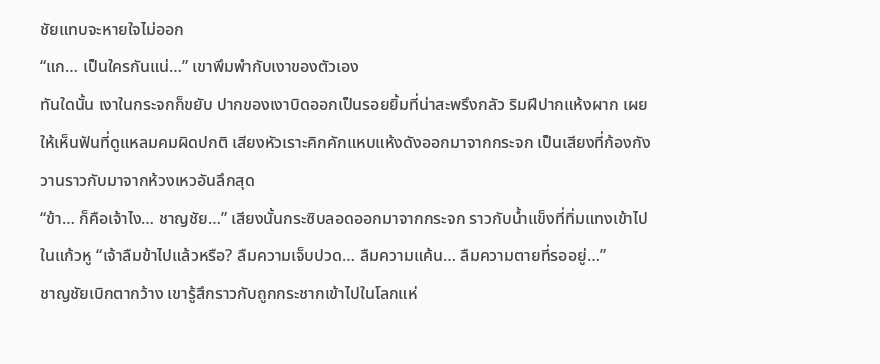ชัยแทบจะหายใจไม่ออก
“แก… เป็นใครกันแน่…” เขาพึมพำกับเงาของตัวเอง
ทันใดนั้น เงาในกระจกก็ขยับ ปากของเงาบิดออกเป็นรอยยิ้มที่น่าสะพรึงกลัว ริมฝีปากแห้งผาก เผยให้เห็นฟันที่ดูแหลมคมผิดปกติ เสียงหัวเราะคิกคักแหบแห้งดังออกมาจากกระจก เป็นเสียงที่ก้องกังวานราวกับมาจากห้วงเหวอันลึกสุด
“ข้า… ก็คือเจ้าไง… ชาญชัย…” เสียงนั้นกระซิบลอดออกมาจากกระจก ราวกับน้ำแข็งที่ทิ่มแทงเข้าไปในแก้วหู “เจ้าลืมข้าไปแล้วหรือ? ลืมความเจ็บปวด… ลืมความแค้น… ลืมความตายที่รออยู่…”
ชาญชัยเบิกตากว้าง เขารู้สึกราวกับถูกกระชากเข้าไปในโลกแห่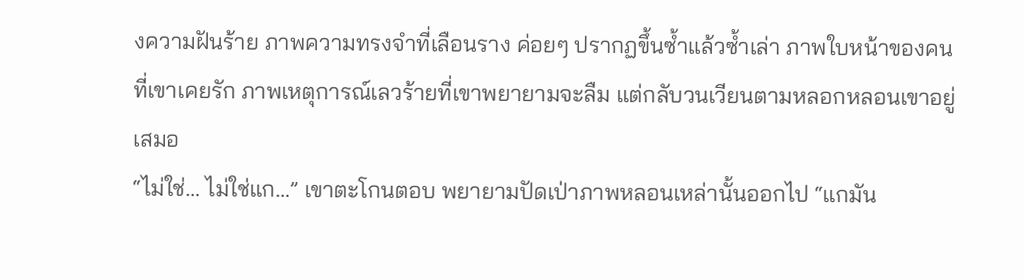งความฝันร้าย ภาพความทรงจำที่เลือนราง ค่อยๆ ปรากฏขึ้นซ้ำแล้วซ้ำเล่า ภาพใบหน้าของคนที่เขาเคยรัก ภาพเหตุการณ์เลวร้ายที่เขาพยายามจะลืม แต่กลับวนเวียนตามหลอกหลอนเขาอยู่เสมอ
“ไม่ใช่… ไม่ใช่แก…” เขาตะโกนตอบ พยายามปัดเป่าภาพหลอนเหล่านั้นออกไป “แกมัน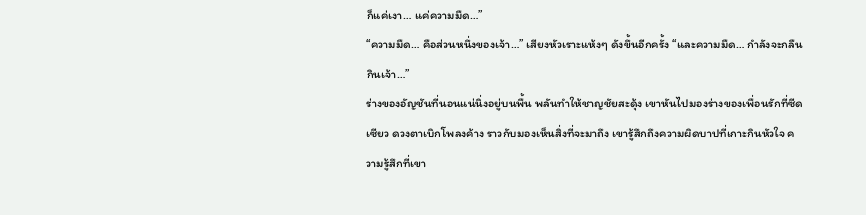ก็แค่เงา… แค่ความมืด…”
“ความมืด… คือส่วนหนึ่งของเจ้า…” เสียงหัวเราะแห้งๆ ดังขึ้นอีกครั้ง “และความมืด… กำลังจะกลืนกินเจ้า…”
ร่างของอัญชันที่นอนแน่นิ่งอยู่บนพื้น พลันทำให้ชาญชัยสะดุ้ง เขาหันไปมองร่างของเพื่อนรักที่ซีดเซียว ดวงตาเบิกโพลงค้าง ราวกับมองเห็นสิ่งที่จะมาถึง เขารู้สึกถึงความผิดบาปที่เกาะกินหัวใจ ความรู้สึกที่เขา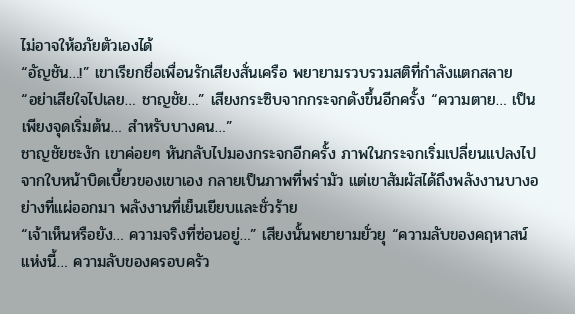ไม่อาจให้อภัยตัวเองได้
“อัญชัน…!” เขาเรียกชื่อเพื่อนรักเสียงสั่นเครือ พยายามรวบรวมสติที่กำลังแตกสลาย
“อย่าเสียใจไปเลย… ชาญชัย…” เสียงกระซิบจากกระจกดังขึ้นอีกครั้ง “ความตาย… เป็นเพียงจุดเริ่มต้น… สำหรับบางคน…”
ชาญชัยชะงัก เขาค่อยๆ หันกลับไปมองกระจกอีกครั้ง ภาพในกระจกเริ่มเปลี่ยนแปลงไป จากใบหน้าบิดเบี้ยวของเขาเอง กลายเป็นภาพที่พร่ามัว แต่เขาสัมผัสได้ถึงพลังงานบางอย่างที่แผ่ออกมา พลังงานที่เย็นเยียบและชั่วร้าย
“เจ้าเห็นหรือยัง… ความจริงที่ซ่อนอยู่…” เสียงนั้นพยายามยั่วยุ “ความลับของคฤหาสน์แห่งนี้… ความลับของครอบครัว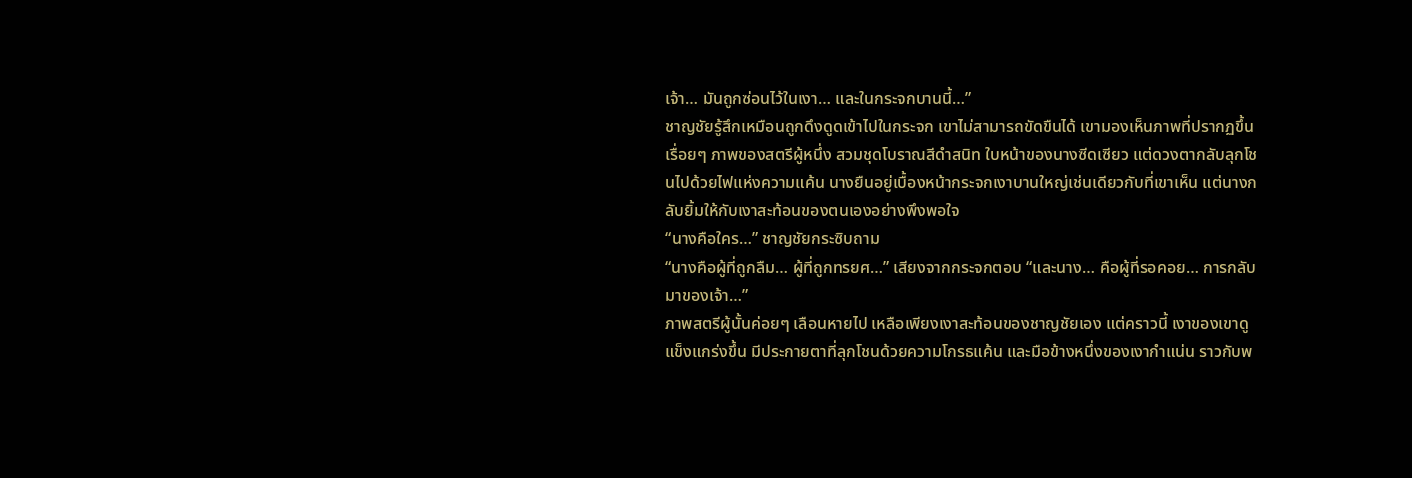เจ้า… มันถูกซ่อนไว้ในเงา… และในกระจกบานนี้…”
ชาญชัยรู้สึกเหมือนถูกดึงดูดเข้าไปในกระจก เขาไม่สามารถขัดขืนได้ เขามองเห็นภาพที่ปรากฏขึ้นเรื่อยๆ ภาพของสตรีผู้หนึ่ง สวมชุดโบราณสีดำสนิท ใบหน้าของนางซีดเซียว แต่ดวงตากลับลุกโชนไปด้วยไฟแห่งความแค้น นางยืนอยู่เบื้องหน้ากระจกเงาบานใหญ่เช่นเดียวกับที่เขาเห็น แต่นางกลับยิ้มให้กับเงาสะท้อนของตนเองอย่างพึงพอใจ
“นางคือใคร…” ชาญชัยกระซิบถาม
“นางคือผู้ที่ถูกลืม… ผู้ที่ถูกทรยศ…” เสียงจากกระจกตอบ “และนาง… คือผู้ที่รอคอย… การกลับมาของเจ้า…”
ภาพสตรีผู้นั้นค่อยๆ เลือนหายไป เหลือเพียงเงาสะท้อนของชาญชัยเอง แต่คราวนี้ เงาของเขาดูแข็งแกร่งขึ้น มีประกายตาที่ลุกโชนด้วยความโกรธแค้น และมือข้างหนึ่งของเงากำแน่น ราวกับพ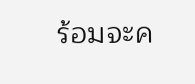ร้อมจะค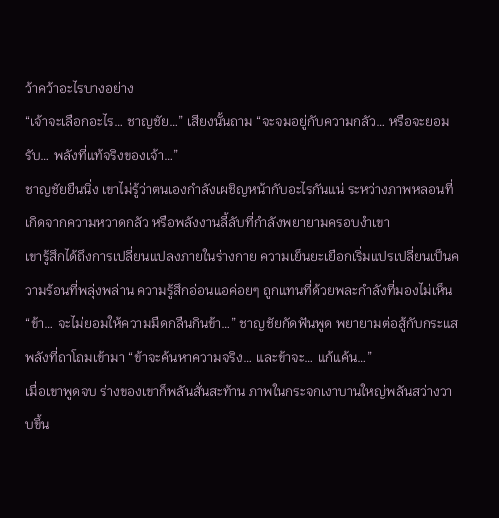ว้าคว้าอะไรบางอย่าง
“เจ้าจะเลือกอะไร… ชาญชัย…” เสียงนั้นถาม “จะจมอยู่กับความกลัว… หรือจะยอมรับ… พลังที่แท้จริงของเจ้า…”
ชาญชัยยืนนิ่ง เขาไม่รู้ว่าตนเองกำลังเผชิญหน้ากับอะไรกันแน่ ระหว่างภาพหลอนที่เกิดจากความหวาดกลัว หรือพลังงานลี้ลับที่กำลังพยายามครอบงำเขา
เขารู้สึกได้ถึงการเปลี่ยนแปลงภายในร่างกาย ความเย็นยะเยือกเริ่มแปรเปลี่ยนเป็นความร้อนที่พลุ่งพล่าน ความรู้สึกอ่อนแอค่อยๆ ถูกแทนที่ด้วยพละกำลังที่มองไม่เห็น
“ข้า… จะไม่ยอมให้ความมืดกลืนกินข้า…” ชาญชัยกัดฟันพูด พยายามต่อสู้กับกระแสพลังที่ถาโถมเข้ามา “ข้าจะค้นหาความจริง… และข้าจะ… แก้แค้น…”
เมื่อเขาพูดจบ ร่างของเขาก็พลันสั่นสะท้าน ภาพในกระจกเงาบานใหญ่พลันสว่างวาบขึ้น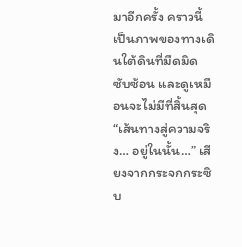มาอีกครั้ง คราวนี้เป็นภาพของทางเดินใต้ดินที่มืดมิด ซับซ้อน และดูเหมือนจะไม่มีที่สิ้นสุด
“เส้นทางสู่ความจริง… อยู่ในนั้น…” เสียงจากกระจกกระซิบ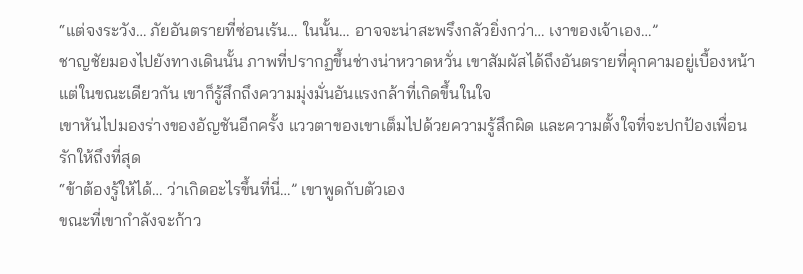“แต่จงระวัง… ภัยอันตรายที่ซ่อนเร้น… ในนั้น… อาจจะน่าสะพรึงกลัวยิ่งกว่า… เงาของเจ้าเอง…”
ชาญชัยมองไปยังทางเดินนั้น ภาพที่ปรากฏขึ้นช่างน่าหวาดหวั่น เขาสัมผัสได้ถึงอันตรายที่คุกคามอยู่เบื้องหน้า แต่ในขณะเดียวกัน เขาก็รู้สึกถึงความมุ่งมั่นอันแรงกล้าที่เกิดขึ้นในใจ
เขาหันไปมองร่างของอัญชันอีกครั้ง แววตาของเขาเต็มไปด้วยความรู้สึกผิด และความตั้งใจที่จะปกป้องเพื่อนรักให้ถึงที่สุด
“ข้าต้องรู้ให้ได้… ว่าเกิดอะไรขึ้นที่นี่…” เขาพูดกับตัวเอง
ขณะที่เขากำลังจะก้าว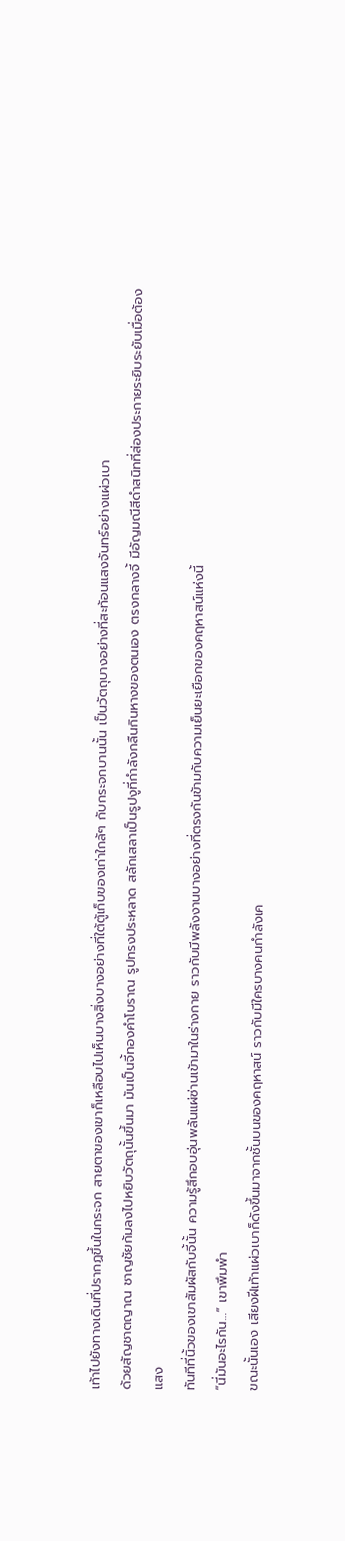เท้าไปยังทางเดินที่ปรากฏขึ้นในกระจก สายตาของเขาก็เหลือบไปเห็นบางสิ่งบางอย่างที่ใต้ตู้เก็บของเก่าใกล้ๆ กับกระจกบานนั้น เป็นวัตถุบางอย่างที่สะท้อนแสงจันทร์อย่างแผ่วเบา
ด้วยสัญชาตญาณ ชาญชัยก้มลงไปหยิบวัตถุนั้นขึ้นมา มันเป็นจี้ทองคำโบราณ รูปทรงประหลาด สลักเสลาเป็นรูปงูที่กำลังกลืนกินหางของตนเอง ตรงกลางจี้ มีอัญมณีสีดำสนิทที่ส่องประกายระยิบระยับเมื่อต้องแสง
ทันทีที่นิ้วของเขาสัมผัสกับจี้นั้น ความรู้สึกอบอุ่นพลันแผ่ซ่านเข้ามาในร่างกาย ราวกับมีพลังงานบางอย่างที่ตรงกันข้ามกับความเย็นยะเยือกของคฤหาสน์แห่งนี้
“นี่มันอะไรกัน…” เขาพึมพำ
ขณะนั้นเอง เสียงฝีเท้าแผ่วเบาก็ดังขึ้นมาจากชั้นบนของคฤหาสน์ ราวกับมีใครบางคนกำลังเค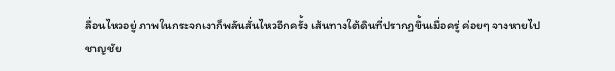ลื่อนไหวอยู่ ภาพในกระจกเงาก็พลันสั่นไหวอีกครั้ง เส้นทางใต้ดินที่ปรากฏขึ้นเมื่อครู่ ค่อยๆ จางหายไป
ชาญชัย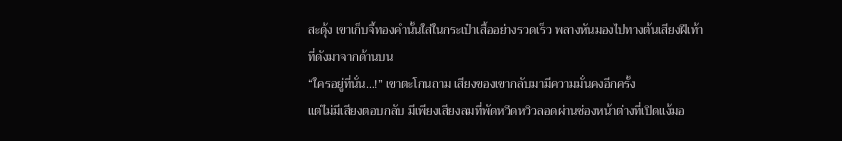สะดุ้ง เขาเก็บจี้ทองคำนั้นใส่ในกระเป๋าเสื้ออย่างรวดเร็ว พลางหันมองไปทางต้นเสียงฝีเท้าที่ดังมาจากด้านบน
“ใครอยู่ที่นั่น…!” เขาตะโกนถาม เสียงของเขากลับมามีความมั่นคงอีกครั้ง
แต่ไม่มีเสียงตอบกลับ มีเพียงเสียงลมที่พัดหวีดหวิวลอดผ่านช่องหน้าต่างที่เปิดแง้มอ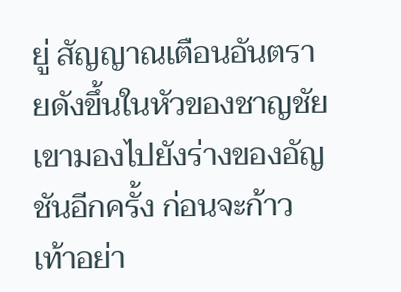ยู่ สัญญาณเตือนอันตรายดังขึ้นในหัวของชาญชัย
เขามองไปยังร่างของอัญชันอีกครั้ง ก่อนจะก้าวเท้าอย่า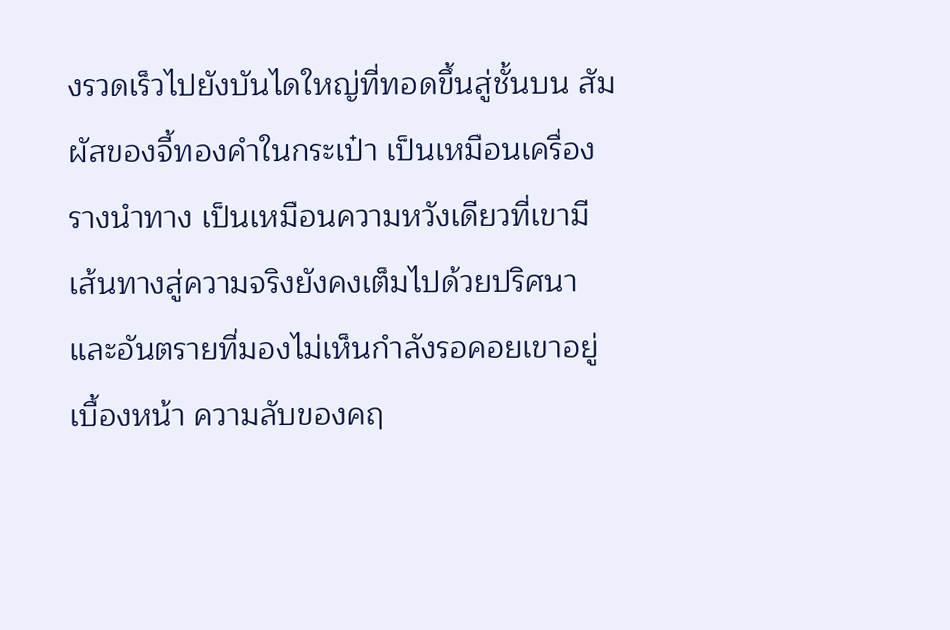งรวดเร็วไปยังบันไดใหญ่ที่ทอดขึ้นสู่ชั้นบน สัมผัสของจี้ทองคำในกระเป๋า เป็นเหมือนเครื่องรางนำทาง เป็นเหมือนความหวังเดียวที่เขามี
เส้นทางสู่ความจริงยังคงเต็มไปด้วยปริศนา และอันตรายที่มองไม่เห็นกำลังรอคอยเขาอยู่เบื้องหน้า ความลับของคฤ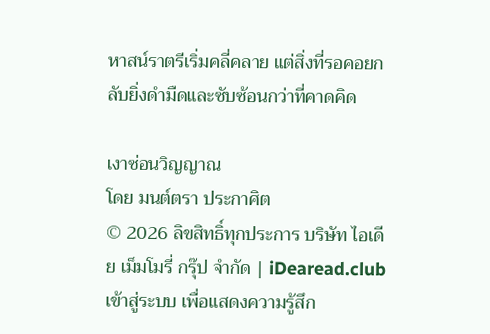หาสน์ราตรีเริ่มคลี่คลาย แต่สิ่งที่รอคอยกลับยิ่งดำมืดและซับซ้อนกว่าที่คาดคิด

เงาซ่อนวิญญาณ
โดย มนต์ตรา ประกาศิต
© 2026 ลิขสิทธิ์ทุกประการ บริษัท ไอเดีย เม็มโมรี่ กรุ๊ป จำกัด | iDearead.club
เข้าสู่ระบบ เพื่อแสดงความรู้สึก